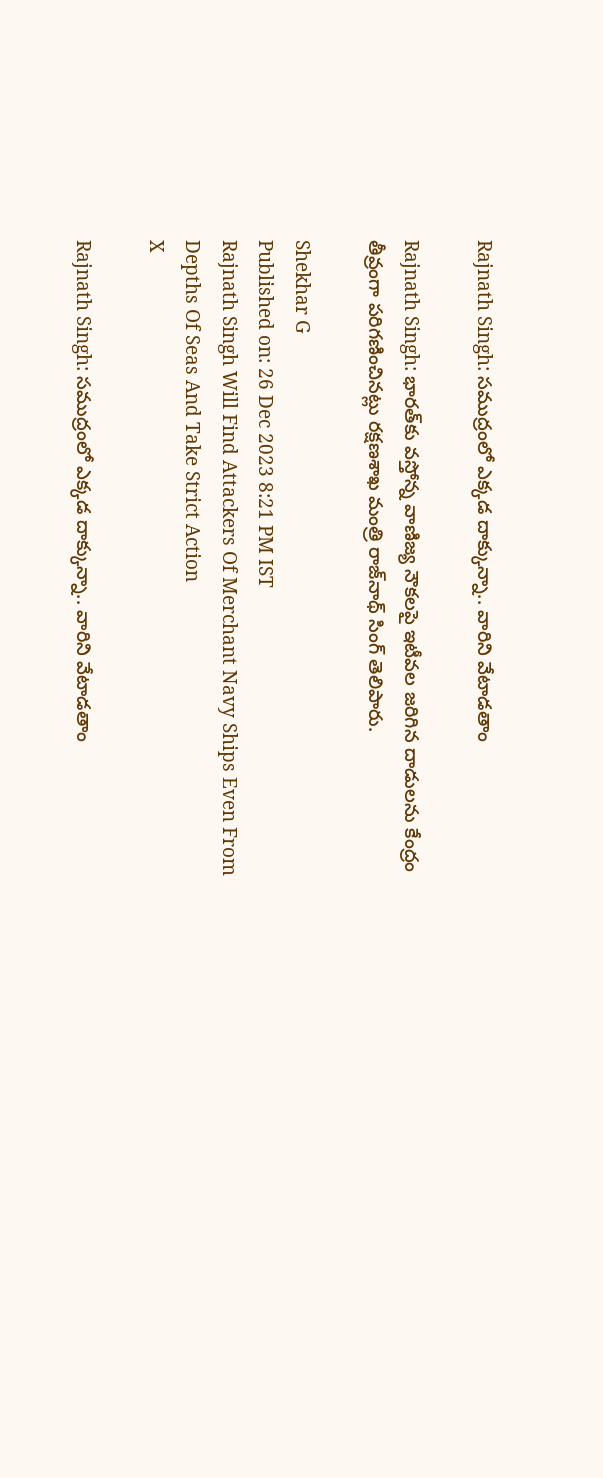Rajnath Singh: సముద్రంలో ఎక్కడ దాక్కున్నా.. వారిని వేటాడతాం

Rajnath Singh: భారత్‌కు వస్తోన్న వాణిజ్య నౌకలపై ఇటీవల జరిగిన దాడులను కేంద్రం తీవ్రంగా పరిగణించినట్లు రక్షణశాఖ మంత్రి రాజ్‌నాథ్‌ సింగ్‌ తెలిపారు.

Shekhar G
Published on: 26 Dec 2023 8:21 PM IST
Rajnath Singh Will Find Attackers Of Merchant Navy Ships Even From Depths Of Seas And Take Strict Action
X

Rajnath Singh: సముద్రంలో ఎక్కడ దాక్కున్నా.. వారిని వేటాడతాం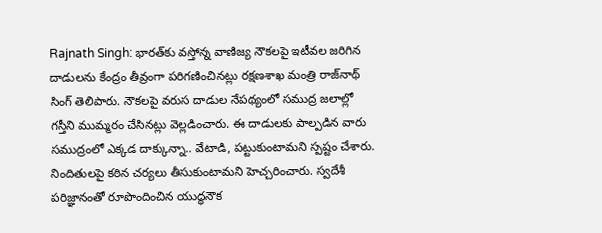Rajnath Singh: భారత్‌కు వస్తోన్న వాణిజ్య నౌకలపై ఇటీవల జరిగిన దాడులను కేంద్రం తీవ్రంగా పరిగణించినట్లు రక్షణశాఖ మంత్రి రాజ్‌నాథ్‌ సింగ్‌ తెలిపారు. నౌకలపై వరుస దాడుల నేపథ్యంలో సముద్ర జలాల్లో గస్తీని ముమ్మరం చేసినట్లు వెల్లడించారు. ఈ దాడులకు పాల్పడిన వారు సముద్రంలో ఎక్కడ దాక్కున్నా.. వేటాడి, పట్టుకుంటామని స్పష్టం చేశారు. నిందితులపై కఠిన చర్యలు తీసుకుంటామని హెచ్చరించారు. స్వదేశీ పరిజ్ఞానంతో రూపొందించిన యుద్ధనౌక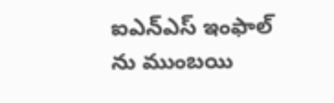ఐఎన్‌ఎస్‌ ఇంఫాల్‌ ను ముంబయి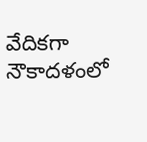వేదికగా నౌకాదళంలో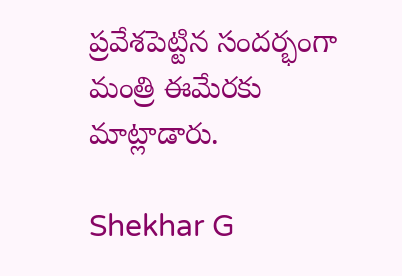ప్రవేశపెట్టిన సందర్భంగా మంత్రి ఈమేరకు మాట్లాడారు.

Shekhar G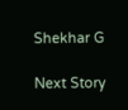Shekhar G

Next Story